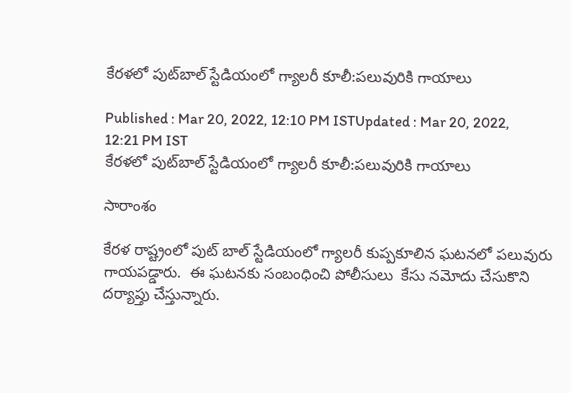కేరళలో పుట్‌బాల్ స్టేడియంలో గ్యాలరీ కూలీ:పలువురికి గాయాలు

Published : Mar 20, 2022, 12:10 PM ISTUpdated : Mar 20, 2022, 12:21 PM IST
కేరళలో పుట్‌బాల్ స్టేడియంలో గ్యాలరీ కూలీ:పలువురికి గాయాలు

సారాంశం

కేరళ రాష్ట్రంలో పుట్ బాల్ స్టేడియంలో గ్యాలరీ కుప్పకూలిన ఘటనలో పలువురు గాయపడ్డారు.  ఈ ఘటనకు సంబంధించి పోలీసులు  కేసు నమోదు చేసుకొని దర్యాప్తు చేస్తున్నారు.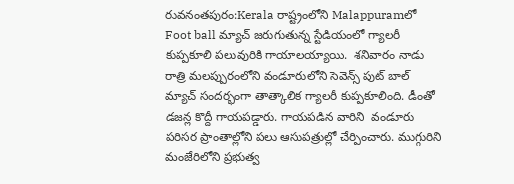రువనంతపురం:Kerala రాష్ట్రంలోని Malappuramలో Foot ball మ్యాచ్ జరుగుతున్న స్టేడియంలో గ్యాలరీ కుప్పకూలి పలువురికి గాయాలయ్యాయి.  శనివారం నాడు రాత్రి మలప్పురంలోని వండూరులోని సెవెన్స్ పుట్ బాల్ మ్యాచ్ సందర్భంగా తాత్కాలిక గ్యాలరీ కుప్పకూలింది. డీంతో డజన్ల కొద్దీ గాయపడ్డారు. గాయపడిన వారిని  వండూరు పరిసర ప్రాంతాల్లోని పలు ఆసుపత్రుల్లో చేర్పించారు. ముగ్గురిని మంజేరిలోని ప్రభుత్వ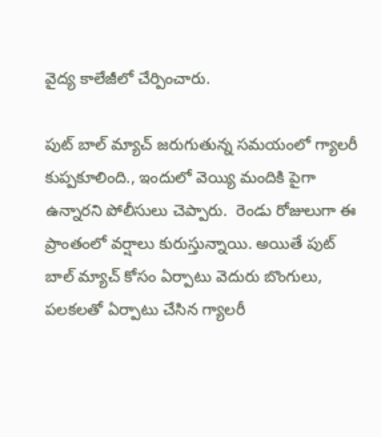వైద్య కాలేజీలో చేర్పించారు.

పు‌ట్ బాల్ మ్యాచ్ జరుగుతున్న సమయంలో గ్యాలరీ కుప్పకూలింది., ఇందులో వెయ్యి మందికి పైగా ఉన్నారని పోలీసులు చెప్పారు.  రెండు రోజులుగా ఈ ప్రాంతంలో వర్షాలు కురుస్తున్నాయి. అయితే పుట్ బాల్ మ్యాచ్ కోసం ఏర్పాటు వెదురు బొంగులు, పలకలతో ఏర్పాటు చేసిన గ్యాలరీ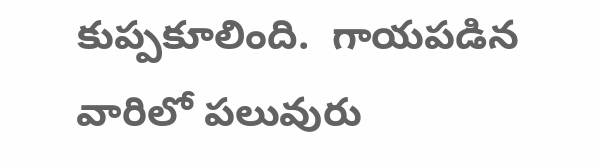కుప్పకూలింది.  గాయపడిన వారిలో పలువురు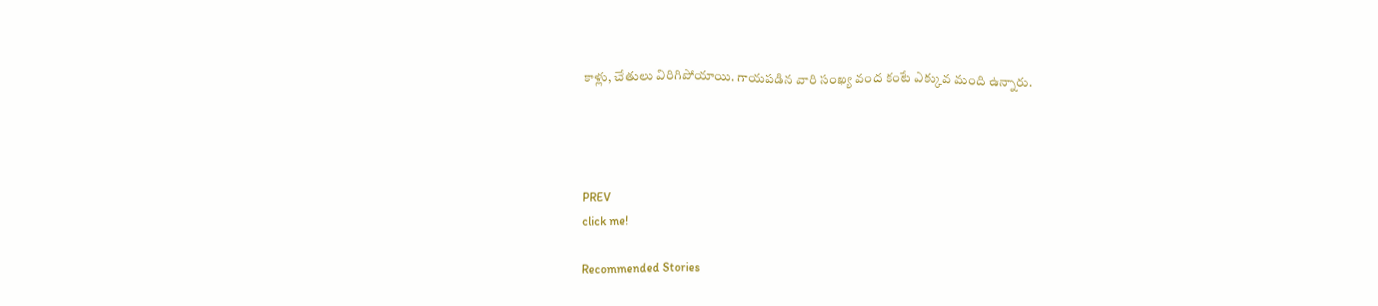కాళ్లు, చేతులు విరిగిపోయాయి. గాయపడిన వారి సంఖ్య వంద కంటే ఎక్కువ మంది ఉన్నారు.




PREV
click me!

Recommended Stories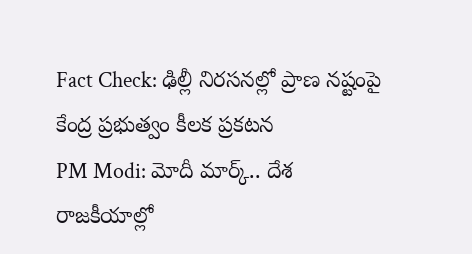Fact Check: ఢిల్లీ నిరసనల్లో ప్రాణ నష్టంపై కేంద్ర ప్ర‌భుత్వం కీల‌క ప్ర‌క‌ట‌న
PM Modi: మోదీ మార్క్.. దేశ రాజ‌కీయాల్లో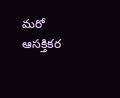మ‌రో ఆస‌క్తిక‌ర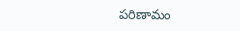ప‌రిణామం